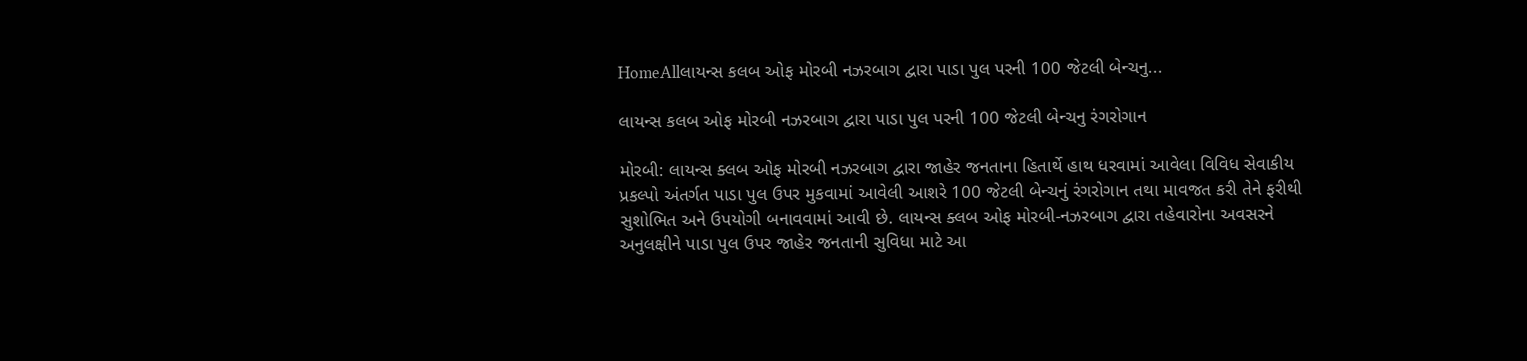HomeAllલાયન્સ કલબ ઓફ મોરબી નઝરબાગ દ્વારા પાડા પુલ પરની 100 જેટલી બેન્ચનુ...

લાયન્સ કલબ ઓફ મોરબી નઝરબાગ દ્વારા પાડા પુલ પરની 100 જેટલી બેન્ચનુ રંગરોગાન

મોરબી: લાયન્સ ક્લબ ઓફ મોરબી નઝરબાગ દ્વારા જાહેર જનતાના હિતાર્થે હાથ ધરવામાં આવેલા વિવિધ સેવાકીય પ્રકલ્પો અંતર્ગત પાડા પુલ ઉપર મુકવામાં આવેલી આશરે 100 જેટલી બેન્ચનું રંગરોગાન તથા માવજત કરી તેને ફરીથી સુશોભિત અને ઉપયોગી બનાવવામાં આવી છે. લાયન્સ ક્લબ ઓફ મોરબી-નઝરબાગ દ્વારા તહેવારોના અવસરને અનુલક્ષીને પાડા પુલ ઉપર જાહેર જનતાની સુવિધા માટે આ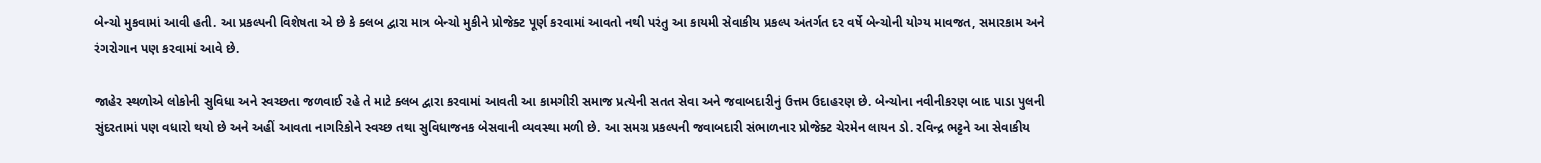બેન્ચો મુકવામાં આવી હતી. આ પ્રકલ્પની વિશેષતા એ છે કે ક્લબ દ્વારા માત્ર બેન્ચો મુકીને પ્રોજેક્ટ પૂર્ણ કરવામાં આવતો નથી પરંતુ આ કાયમી સેવાકીય પ્રકલ્પ અંતર્ગત દર વર્ષે બેન્ચોની યોગ્ય માવજત, સમારકામ અને રંગરોગાન પણ કરવામાં આવે છે.

જાહેર સ્થળોએ લોકોની સુવિધા અને સ્વચ્છતા જળવાઈ રહે તે માટે ક્લબ દ્વારા કરવામાં આવતી આ કામગીરી સમાજ પ્રત્યેની સતત સેવા અને જવાબદારીનું ઉત્તમ ઉદાહરણ છે. બેન્ચોના નવીનીકરણ બાદ પાડા પુલની સુંદરતામાં પણ વધારો થયો છે અને અહીં આવતા નાગરિકોને સ્વચ્છ તથા સુવિધાજનક બેસવાની વ્યવસ્થા મળી છે. આ સમગ્ર પ્રકલ્પની જવાબદારી સંભાળનાર પ્રોજેક્ટ ચેરમેન લાયન ડો. રવિન્દ્ર ભટ્ટને આ સેવાકીય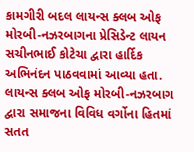કામગીરી બદલ લાયન્સ ક્લબ ઓફ મોરબી-નઝરબાગના પ્રેસિડેન્ટ લાયન સચીનભાઈ કોટેચા દ્વારા હાર્દિક અભિનંદન પાઠવવામાં આવ્યા હતા. લાયન્સ ક્લબ ઓફ મોરબી-નઝરબાગ દ્વારા સમાજના વિવિધ વર્ગોના હિતમાં સતત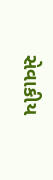સેવાકીય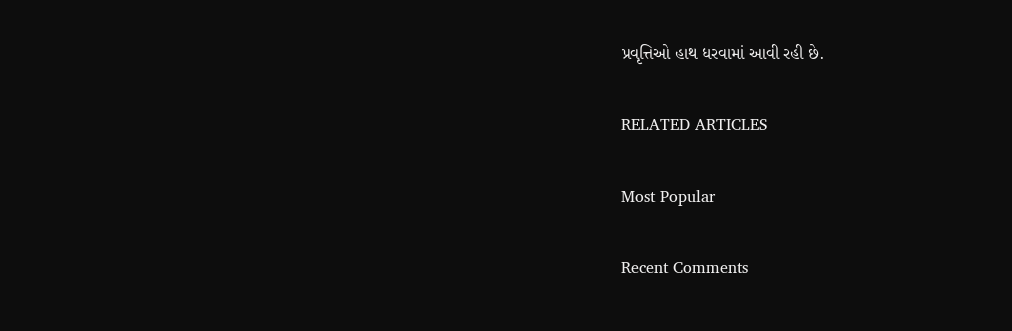પ્રવૃત્તિઓ હાથ ધરવામાં આવી રહી છે.

RELATED ARTICLES

Most Popular

Recent Comments